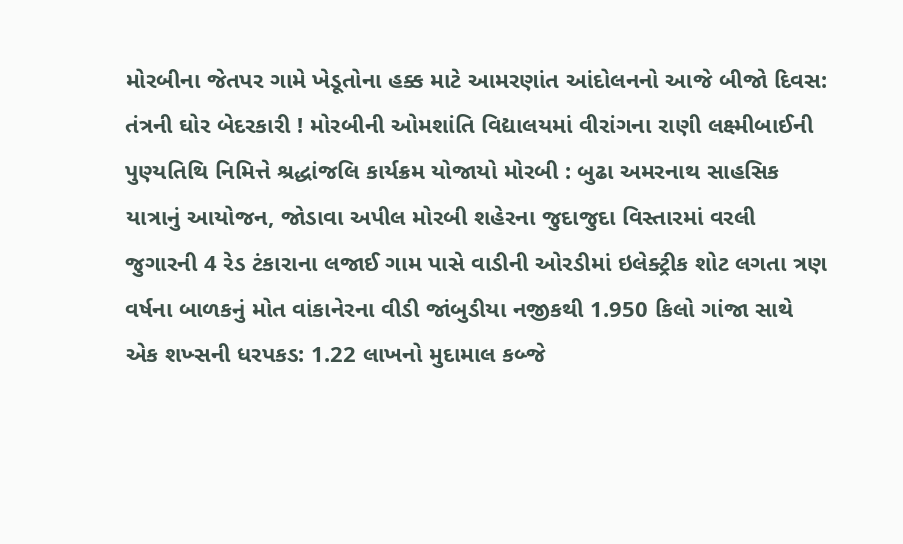મોરબીના જેતપર ગામે ખેડૂતોના હક્ક માટે આમરણાંત આંદોલનનો આજે બીજો દિવસ: તંત્રની ઘોર બેદરકારી ! મોરબીની ઓમશાંતિ વિદ્યાલયમાં વીરાંગના રાણી લક્ષ્મીબાઈની પુણ્યતિથિ નિમિત્તે શ્રદ્ધાંજલિ કાર્યક્રમ યોજાયો મોરબી : બુઢા અમરનાથ સાહસિક યાત્રાનું આયોજન, જોડાવા અપીલ મોરબી શહેરના જુદાજુદા વિસ્તારમાં વરલી જુગારની 4 રેડ ટંકારાના લજાઈ ગામ પાસે વાડીની ઓરડીમાં ઇલેક્ટ્રીક શોટ લગતા ત્રણ વર્ષના બાળકનું મોત વાંકાનેરના વીડી જાંબુડીયા નજીકથી 1.950 કિલો ગાંજા સાથે એક શખ્સની ધરપકડ: 1.22 લાખનો મુદામાલ કબ્જે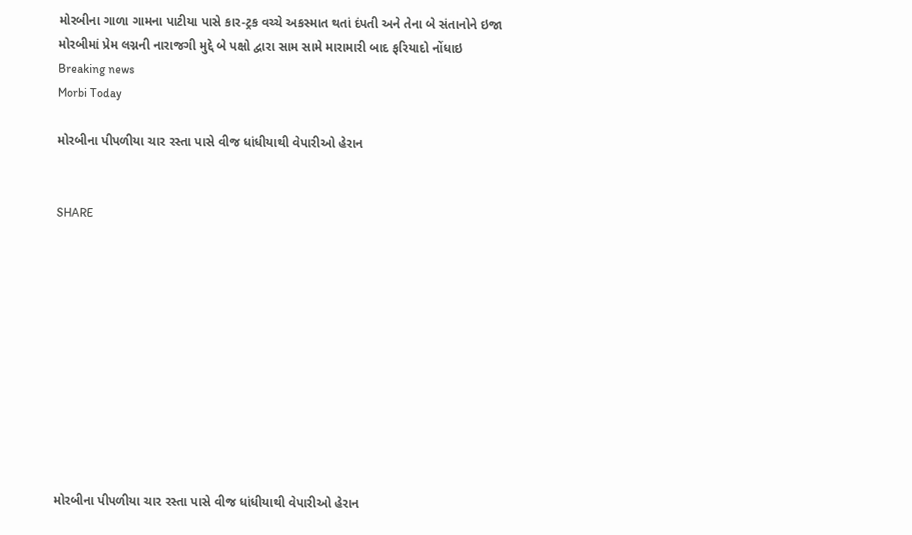મોરબીના ગાળા ગામના પાટીયા પાસે કાર-ટ્રક વચ્ચે અકસ્માત થતાં દંપતી અને તેના બે સંતાનોને ઇજા મોરબીમાં પ્રેમ લગ્નની નારાજગી મુદ્દે બે પક્ષો દ્વારા સામ સામે મારામારી બાદ ફરિયાદો નોંધાઇ
Breaking news
Morbi Today

મોરબીના પીપળીયા ચાર રસ્તા પાસે વીજ ધાંધીયાથી વેપારીઓ હેરાન


SHARE











મોરબીના પીપળીયા ચાર રસ્તા પાસે વીજ ધાંધીયાથી વેપારીઓ હેરાન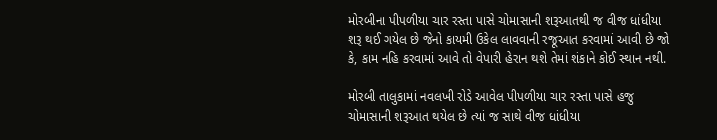મોરબીના પીપળીયા ચાર રસ્તા પાસે ચોમાસાની શરૂઆતથી જ વીજ ધાંધીયા શરૂ થઈ ગયેલ છે જેનો કાયમી ઉકેલ લાવવાની રજૂઆત કરવામાં આવી છે જો કે, કામ નહિ કરવામાં આવે તો વેપારી હેરાન થશે તેમાં શંકાને કોઈ સ્થાન નથી.

મોરબી તાલુકામાં નવલખી રોડે આવેલ પીપળીયા ચાર રસ્તા પાસે હજુ ચોમાસાની શરૂઆત થયેલ છે ત્યાં જ સાથે વીજ ધાંધીયા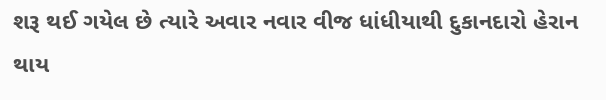શરૂ થઈ ગયેલ છે ત્યારે અવાર નવાર વીજ ધાંધીયાથી દુકાનદારો હેરાન થાય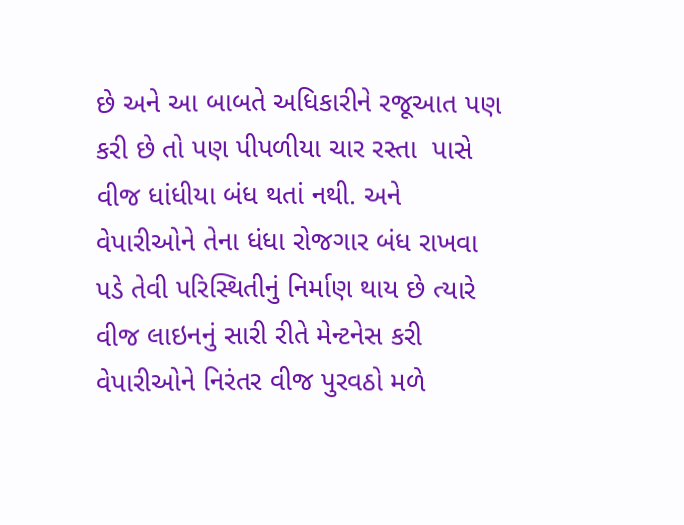છે અને આ બાબતે અધિકારીને રજૂઆત પણ કરી છે તો પણ પીપળીયા ચાર રસ્તા  પાસે વીજ ધાંધીયા બંધ થતાં નથી. અને વેપારીઓને તેના ધંધા રોજગાર બંધ રાખવા પડે તેવી પરિસ્થિતીનું નિર્માણ થાય છે ત્યારે વીજ લાઇનનું સારી રીતે મેન્ટનેસ કરી વેપારીઓને નિરંતર વીજ પુરવઠો મળે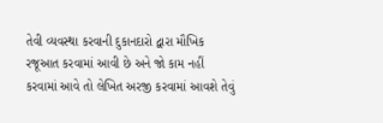તેવી વ્યવસ્થા કરવાની દુકાનદારો દ્વારા મૌખિક રજૂઆત કરવામાં આવી છે અને જો કામ નહીં કરવામાં આવે તો લેખિત અરજી કરવામાં આવશે તેવું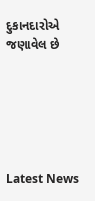દુકાનદારોએ જણાવેલ છે






Latest News